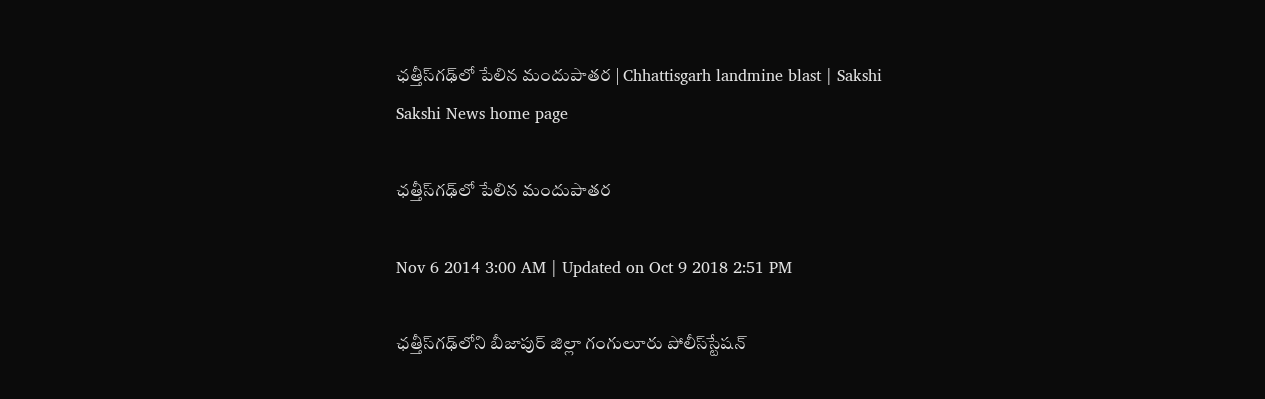ఛత్తీస్‌గఢ్‌లో పేలిన మందుపాతర | Chhattisgarh landmine blast | Sakshi
Sakshi News home page

ఛత్తీస్‌గఢ్‌లో పేలిన మందుపాతర

Nov 6 2014 3:00 AM | Updated on Oct 9 2018 2:51 PM

ఛత్తీస్‌గఢ్‌లోని బీజాపుర్ జిల్లా గంగులూరు పోలీస్‌స్టేషన్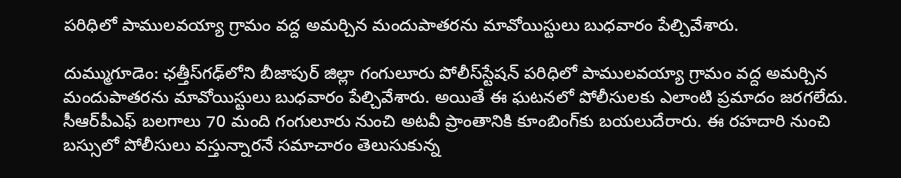పరిధిలో పాములవయ్యా గ్రామం వద్ద అమర్చిన మందుపాతరను మావోయిస్టులు బుధవారం పేల్చివేశారు.

దుమ్ముగూడెం: ఛత్తీస్‌గఢ్‌లోని బీజాపుర్ జిల్లా గంగులూరు పోలీస్‌స్టేషన్ పరిధిలో పాములవయ్యా గ్రామం వద్ద అమర్చిన మందుపాతరను మావోయిస్టులు బుధవారం పేల్చివేశారు. అయితే ఈ ఘటనలో పోలీసులకు ఎలాంటి ప్రమాదం జరగలేదు. సీఆర్‌పీఎఫ్ బలగాలు 70 మంది గంగులూరు నుంచి అటవీ ప్రాంతానికి కూంబింగ్‌కు బయలుదేరారు. ఈ రహదారి నుంచి బస్సులో పోలీసులు వస్తున్నారనే సమాచారం తెలుసుకున్న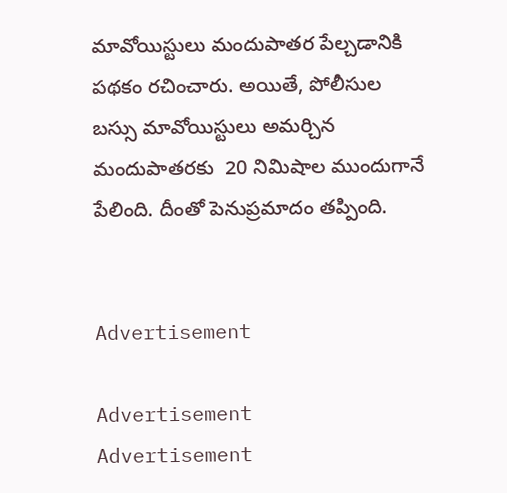మావోయిస్టులు మందుపాతర పేల్చడానికి పథకం రచించారు. అయితే, పోలీసుల బస్సు మావోయిస్టులు అమర్చిన మందుపాతరకు  20 నిమిషాల ముందుగానే పేలింది. దీంతో పెనుప్రమాదం తప్పింది.


Advertisement

Advertisement
Advertisement